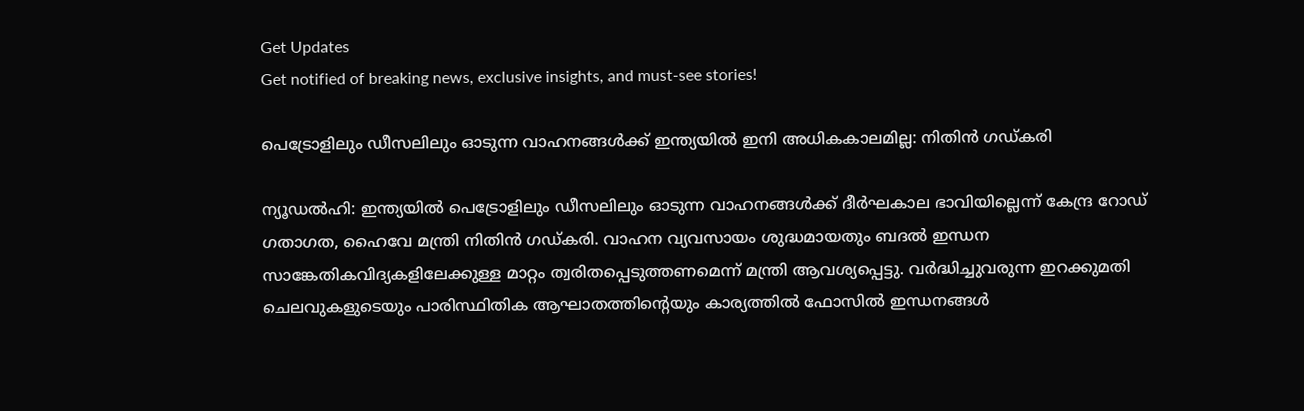Get Updates
Get notified of breaking news, exclusive insights, and must-see stories!

പെട്രോളിലും ഡീസലിലും ഓടുന്ന വാഹനങ്ങള്‍ക്ക് ഇന്ത്യയില്‍ ഇനി അധികകാലമില്ല: നിതിന്‍ ഗഡ്കരി

ന്യൂഡല്‍ഹി: ഇന്ത്യയില്‍ പെട്രോളിലും ഡീസലിലും ഓടുന്ന വാഹനങ്ങള്‍ക്ക് ദീര്‍ഘകാല ഭാവിയില്ലെന്ന് കേന്ദ്ര റോഡ് ഗതാഗത, ഹൈവേ മന്ത്രി നിതിന്‍ ഗഡ്കരി. വാഹന വ്യവസായം ശുദ്ധമായതും ബദല്‍ ഇന്ധന സാങ്കേതികവിദ്യകളിലേക്കുള്ള മാറ്റം ത്വരിതപ്പെടുത്തണമെന്ന് മന്ത്രി ആവശ്യപ്പെട്ടു. വര്‍ദ്ധിച്ചുവരുന്ന ഇറക്കുമതി ചെലവുകളുടെയും പാരിസ്ഥിതിക ആഘാതത്തിന്റെയും കാര്യത്തില്‍ ഫോസില്‍ ഇന്ധനങ്ങള്‍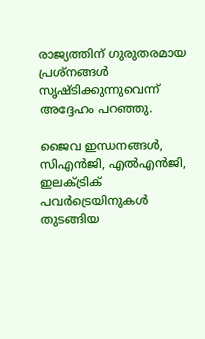രാജ്യത്തിന് ഗുരുതരമായ പ്രശ്‌നങ്ങള്‍ സൃഷ്ടിക്കുന്നുവെന്ന് അദ്ദേഹം പറഞ്ഞു.

ജൈവ ഇന്ധനങ്ങള്‍, സിഎന്‍ജി, എല്‍എന്‍ജി, ഇലക്ട്രിക് പവര്‍ട്രെയിനുകള്‍ തുടങ്ങിയ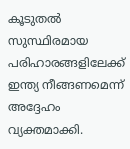കൂടുതല്‍ സുസ്ഥിരമായ പരിഹാരങ്ങളിലേക്ക് ഇന്ത്യ നീങ്ങണമെന്ന് അദ്ദേഹം വ്യക്തമാക്കി.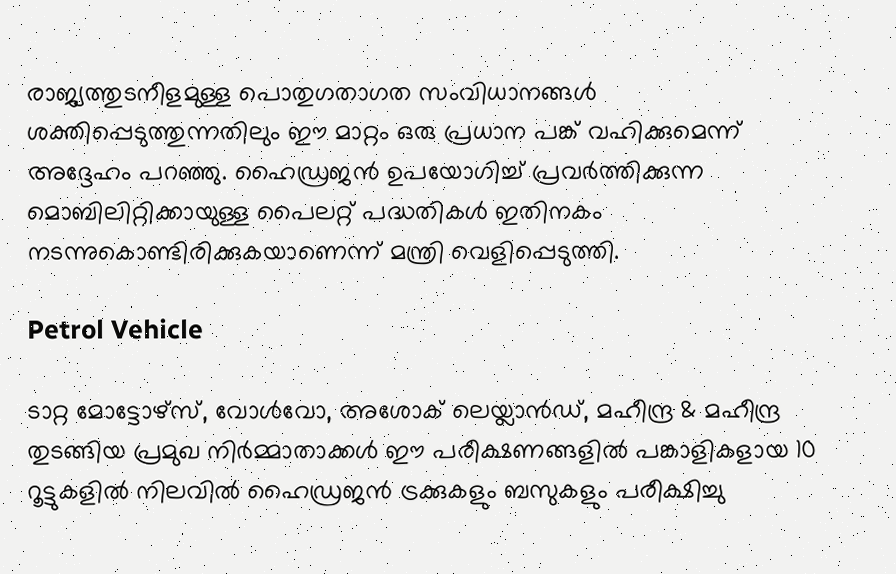രാജ്യത്തുടനീളമുള്ള പൊതുഗതാഗത സംവിധാനങ്ങള്‍ ശക്തിപ്പെടുത്തുന്നതിലും ഈ മാറ്റം ഒരു പ്രധാന പങ്ക് വഹിക്കുമെന്ന് അദ്ദേഹം പറഞ്ഞു. ഹൈഡ്രജന്‍ ഉപയോഗിച്ച് പ്രവര്‍ത്തിക്കുന്ന മൊബിലിറ്റിക്കായുള്ള പൈലറ്റ് പദ്ധതികള്‍ ഇതിനകം നടന്നുകൊണ്ടിരിക്കുകയാണെന്ന് മന്ത്രി വെളിപ്പെടുത്തി.

Petrol Vehicle

ടാറ്റ മോട്ടോഴ്സ്, വോള്‍വോ, അശോക് ലെയ്ലാന്‍ഡ്, മഹീന്ദ്ര & മഹീന്ദ്ര തുടങ്ങിയ പ്രമുഖ നിര്‍മ്മാതാക്കള്‍ ഈ പരീക്ഷണങ്ങളില്‍ പങ്കാളികളായ 10 റൂട്ടുകളില്‍ നിലവില്‍ ഹൈഡ്രജന്‍ ട്രക്കുകളും ബസുകളും പരീക്ഷിച്ചു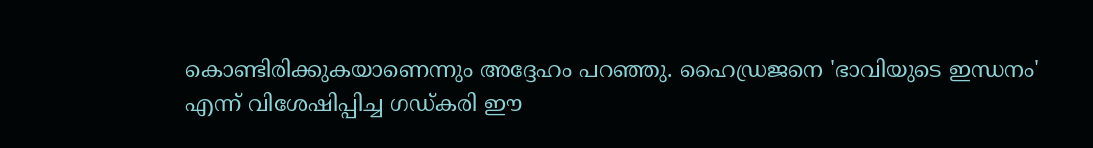കൊണ്ടിരിക്കുകയാണെന്നും അദ്ദേഹം പറഞ്ഞു. ഹൈഡ്രജനെ 'ഭാവിയുടെ ഇന്ധനം' എന്ന് വിശേഷിപ്പിച്ച ഗഡ്കരി ഈ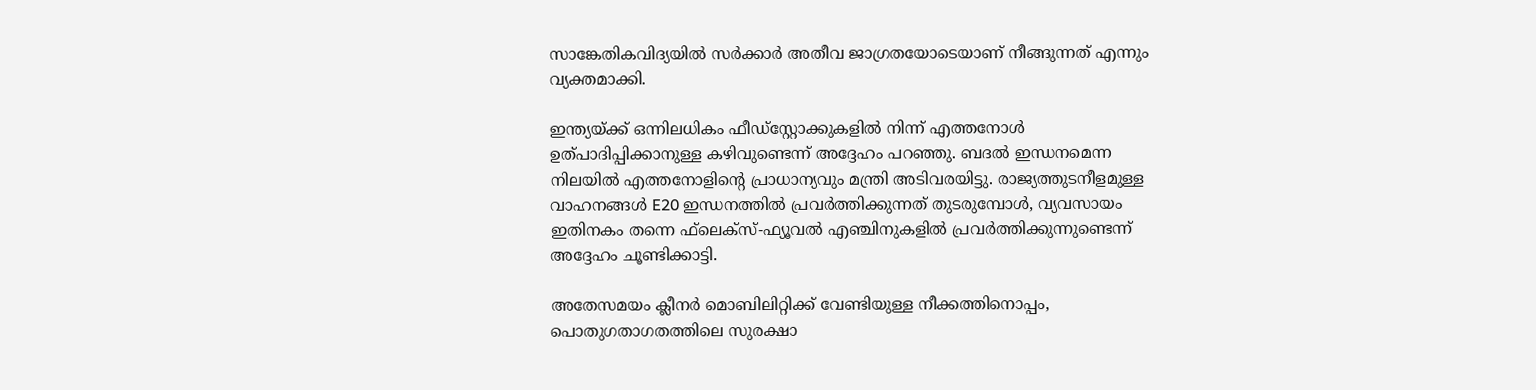സാങ്കേതികവിദ്യയില്‍ സര്‍ക്കാര്‍ അതീവ ജാഗ്രതയോടെയാണ് നീങ്ങുന്നത് എന്നും വ്യക്തമാക്കി.

ഇന്ത്യയ്ക്ക് ഒന്നിലധികം ഫീഡ്സ്റ്റോക്കുകളില്‍ നിന്ന് എത്തനോള്‍ ഉത്പാദിപ്പിക്കാനുള്ള കഴിവുണ്ടെന്ന് അദ്ദേഹം പറഞ്ഞു. ബദല്‍ ഇന്ധനമെന്ന നിലയില്‍ എത്തനോളിന്റെ പ്രാധാന്യവും മന്ത്രി അടിവരയിട്ടു. രാജ്യത്തുടനീളമുള്ള വാഹനങ്ങള്‍ E20 ഇന്ധനത്തില്‍ പ്രവര്‍ത്തിക്കുന്നത് തുടരുമ്പോള്‍, വ്യവസായം ഇതിനകം തന്നെ ഫ്‌ലെക്‌സ്-ഫ്യൂവല്‍ എഞ്ചിനുകളില്‍ പ്രവര്‍ത്തിക്കുന്നുണ്ടെന്ന് അദ്ദേഹം ചൂണ്ടിക്കാട്ടി.

അതേസമയം ക്ലീനര്‍ മൊബിലിറ്റിക്ക് വേണ്ടിയുള്ള നീക്കത്തിനൊപ്പം, പൊതുഗതാഗതത്തിലെ സുരക്ഷാ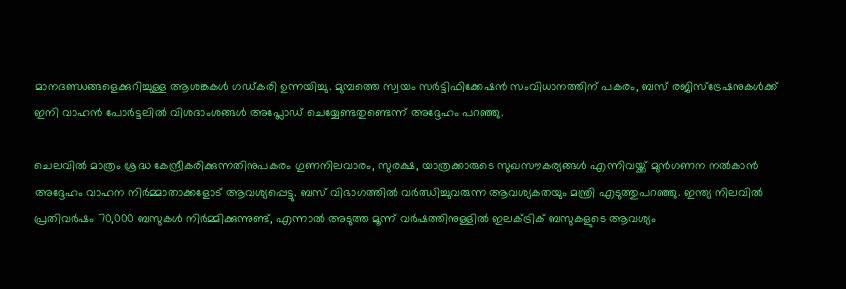മാനദണ്ഡങ്ങളെക്കുറിച്ചുള്ള ആശങ്കകള്‍ ഗഡ്കരി ഉന്നയിച്ചു. മുമ്പത്തെ സ്വയം സര്‍ട്ടിഫിക്കേഷന്‍ സംവിധാനത്തിന് പകരം, ബസ് രജിസ്‌ട്രേഷനുകള്‍ക്ക് ഇനി വാഹന്‍ പോര്‍ട്ടലില്‍ വിശദാംശങ്ങള്‍ അപ്ലോഡ് ചെയ്യേണ്ടതുണ്ടെന്ന് അദ്ദേഹം പറഞ്ഞു.

ചെലവില്‍ മാത്രം ശ്രദ്ധ കേന്ദ്രീകരിക്കുന്നതിനുപകരം ഗുണനിലവാരം, സുരക്ഷ, യാത്രക്കാരുടെ സുഖസൗകര്യങ്ങള്‍ എന്നിവയ്ക്ക് മുന്‍ഗണന നല്‍കാന്‍ അദ്ദേഹം വാഹന നിര്‍മ്മാതാക്കളോട് ആവശ്യപ്പെട്ടു. ബസ് വിഭാഗത്തില്‍ വര്‍ഝിച്ചുവരുന്ന ആവശ്യകതയും മന്ത്രി എടുത്തുപറഞ്ഞു. ഇന്ത്യ നിലവില്‍ പ്രതിവര്‍ഷം 70,000 ബസുകള്‍ നിര്‍മ്മിക്കുന്നുണ്ട്, എന്നാല്‍ അടുത്ത മൂന്ന് വര്‍ഷത്തിനുള്ളില്‍ ഇലക്ട്രിക് ബസുകളുടെ ആവശ്യം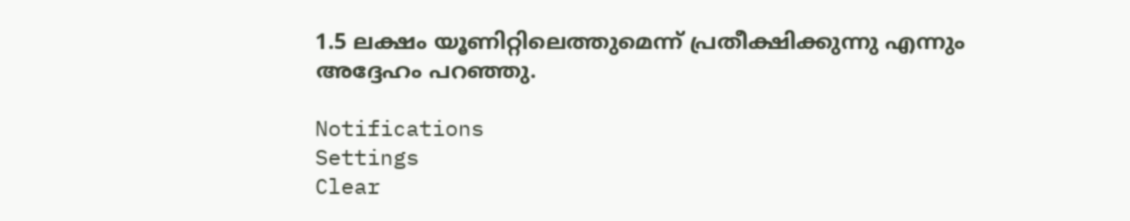1.5 ലക്ഷം യൂണിറ്റിലെത്തുമെന്ന് പ്രതീക്ഷിക്കുന്നു എന്നും അദ്ദേഹം പറഞ്ഞു.

Notifications
Settings
Clear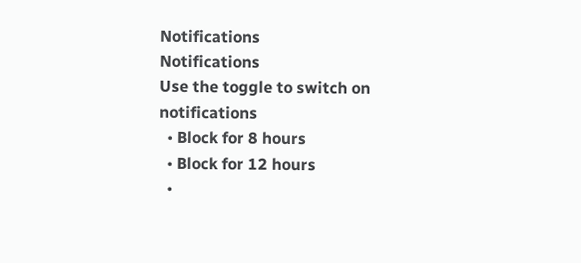Notifications
Notifications
Use the toggle to switch on notifications
  • Block for 8 hours
  • Block for 12 hours
  •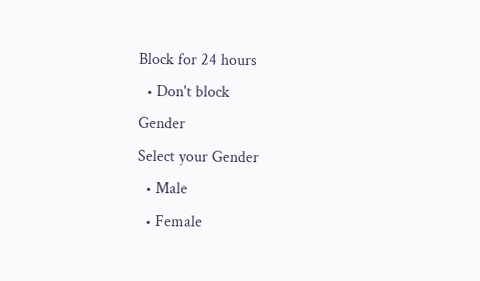Block for 24 hours
  • Don't block
Gender
Select your Gender
  • Male
  • Female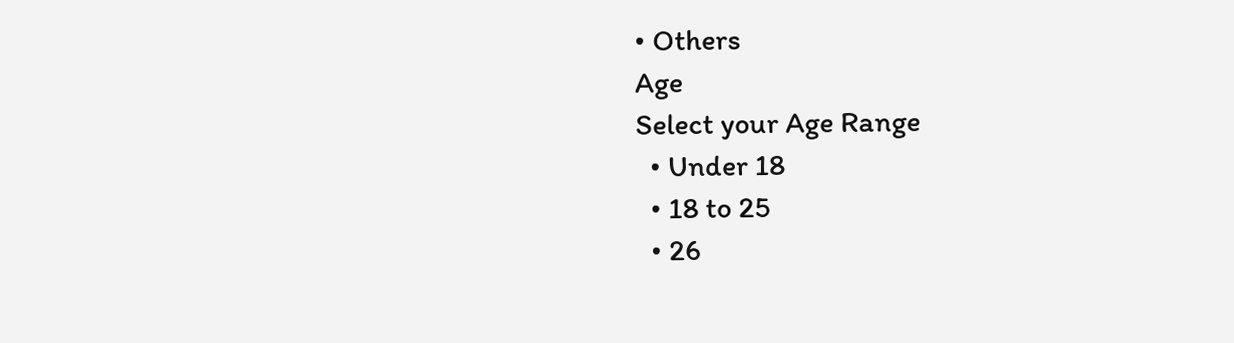• Others
Age
Select your Age Range
  • Under 18
  • 18 to 25
  • 26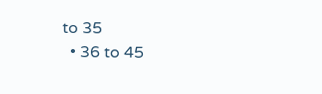to 35
  • 36 to 45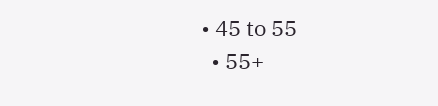• 45 to 55
  • 55+